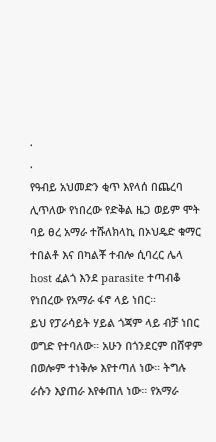.
.
የዓብይ አህመድን ቂጥ እየላሰ በጨረባ ሊጥለው የነበረው የድቅል ዜጋ ወይም ሞት ባይ ፀረ አማራ ተሹለክላኪ በኦህዴድ ቁማር ተበልቶ እና በካልቾ ተብሎ ሲባረር ሌላ host ፈልጎ እንደ parasite ተጣብቆ የነበረው የአማራ ፋኖ ላይ ነበር።
ይህ የፓራሳይት ሃይል ጎጃም ላይ ብቻ ነበር ወግድ የተባለው። አሁን በጎንደርም በሸዋም በወሎም ተነቅሎ እየተጣለ ነው። ትግሉ ራሱን እያጠራ እየቀጠለ ነው። የአማራ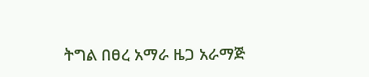ትግል በፀረ አማራ ዜጋ አራማጅ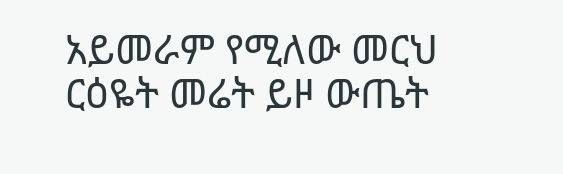አይመራም የሚለው መርህ ርዕዬት መሬት ይዞ ውጤት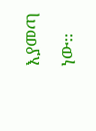እያመጣ ነው።